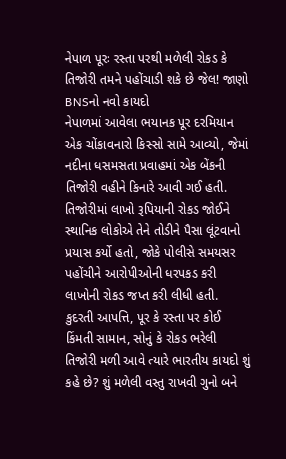નેપાળ પૂરઃ રસ્તા પરથી મળેલી રોકડ કે તિજોરી તમને પહોંચાડી શકે છે જેલ! જાણો BNSનો નવો કાયદો
નેપાળમાં આવેલા ભયાનક પૂર દરમિયાન એક ચોંકાવનારો કિસ્સો સામે આવ્યો, જેમાં નદીના ધસમસતા પ્રવાહમાં એક બેંકની તિજોરી વહીને કિનારે આવી ગઈ હતી. તિજોરીમાં લાખો રૂપિયાની રોકડ જોઈને સ્થાનિક લોકોએ તેને તોડીને પૈસા લૂંટવાનો પ્રયાસ કર્યો હતો, જોકે પોલીસે સમયસર પહોંચીને આરોપીઓની ધરપકડ કરી લાખોની રોકડ જપ્ત કરી લીધી હતી.
કુદરતી આપત્તિ, પૂર કે રસ્તા પર કોઈ કિંમતી સામાન, સોનું કે રોકડ ભરેલી તિજોરી મળી આવે ત્યારે ભારતીય કાયદો શું કહે છે? શું મળેલી વસ્તુ રાખવી ગુનો બને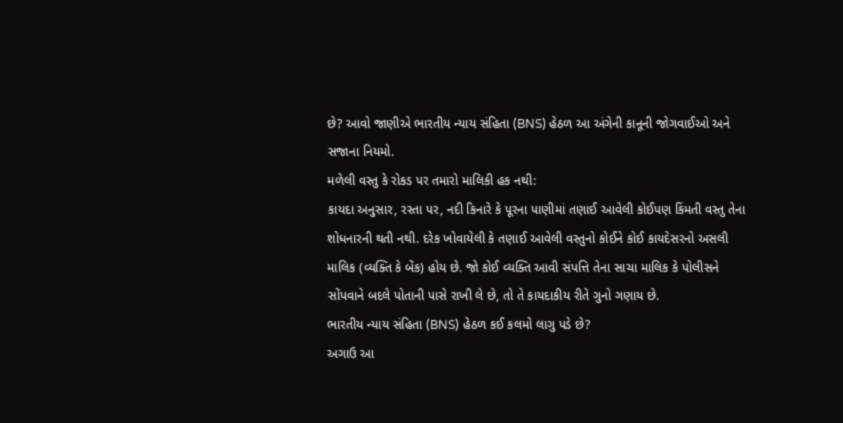છે? આવો જાણીએ ભારતીય ન્યાય સંહિતા (BNS) હેઠળ આ અંગેની કાનૂની જોગવાઈઓ અને સજાના નિયમો.
મળેલી વસ્તુ કે રોકડ પર તમારો માલિકી હક નથી:
કાયદા અનુસાર, રસ્તા પર, નદી કિનારે કે પૂરના પાણીમાં તણાઈ આવેલી કોઈપણ કિંમતી વસ્તુ તેના શોધનારની થતી નથી. દરેક ખોવાયેલી કે તણાઈ આવેલી વસ્તુનો કોઈને કોઈ કાયદેસરનો અસલી માલિક (વ્યક્તિ કે બેંક) હોય છે. જો કોઈ વ્યક્તિ આવી સંપત્તિ તેના સાચા માલિક કે પોલીસને સોંપવાને બદલે પોતાની પાસે રાખી લે છે, તો તે કાયદાકીય રીતે ગુનો ગણાય છે.
ભારતીય ન્યાય સંહિતા (BNS) હેઠળ કઈ કલમો લાગુ પડે છે?
અગાઉ આ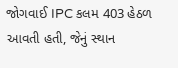જોગવાઈ IPC કલમ 403 હેઠળ આવતી હતી, જેનું સ્થાન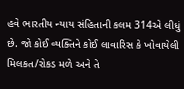હવે ભારતીય ન્યાય સંહિતાની કલમ 314એ લીધું છે. જો કોઈ વ્યક્તિને કોઈ લાવારિસ કે ખોવાયેલી મિલકત/રોકડ મળે અને તે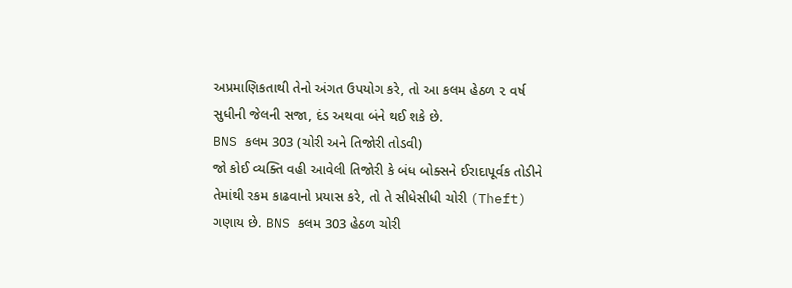અપ્રમાણિકતાથી તેનો અંગત ઉપયોગ કરે, તો આ કલમ હેઠળ ૨ વર્ષ સુધીની જેલની સજા, દંડ અથવા બંને થઈ શકે છે.
BNS કલમ 303 (ચોરી અને તિજોરી તોડવી)
જો કોઈ વ્યક્તિ વહી આવેલી તિજોરી કે બંધ બોક્સને ઈરાદાપૂર્વક તોડીને તેમાંથી રકમ કાઢવાનો પ્રયાસ કરે, તો તે સીધેસીધી ચોરી (Theft) ગણાય છે. BNS કલમ 303 હેઠળ ચોરી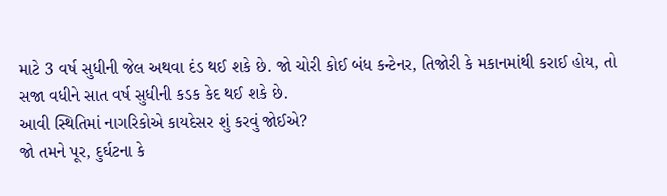માટે 3 વર્ષ સુધીની જેલ અથવા દંડ થઈ શકે છે. જો ચોરી કોઈ બંધ કન્ટેનર, તિજોરી કે મકાનમાંથી કરાઈ હોય, તો સજા વધીને સાત વર્ષ સુધીની કડક કેદ થઈ શકે છે.
આવી સ્થિતિમાં નાગરિકોએ કાયદેસર શું કરવું જોઈએ?
જો તમને પૂર, દુર્ઘટના કે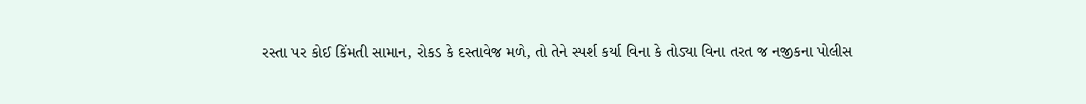રસ્તા પર કોઈ કિંમતી સામાન, રોકડ કે દસ્તાવેજ મળે, તો તેને સ્પર્શ કર્યા વિના કે તોડ્યા વિના તરત જ નજીકના પોલીસ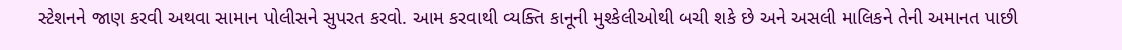સ્ટેશનને જાણ કરવી અથવા સામાન પોલીસને સુપરત કરવો. આમ કરવાથી વ્યક્તિ કાનૂની મુશ્કેલીઓથી બચી શકે છે અને અસલી માલિકને તેની અમાનત પાછી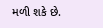મળી શકે છે.